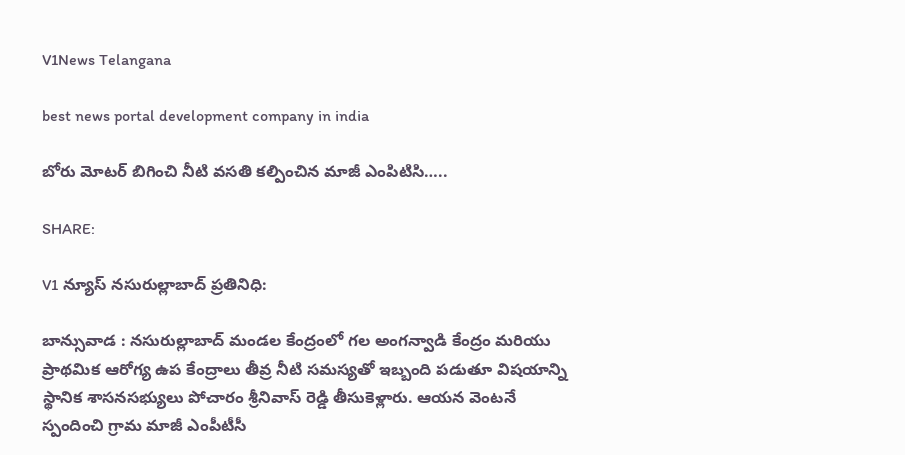V1News Telangana

best news portal development company in india

బోరు మోటర్ బిగించి నీటి వసతి కల్పించిన మాజీ ఎంపిటిసి…..

SHARE:

V1 న్యూస్ నసురుల్లాబాద్ ప్రతినిధి:

బాన్సువాడ : నసురుల్లాబాద్ మండల కేంద్రంలో గల అంగన్వాడి కేంద్రం మరియు ప్రాథమిక ఆరోగ్య ఉప కేంద్రాలు తీవ్ర నీటి సమస్యతో ఇబ్బంది పడుతూ విషయాన్ని స్థానిక శాసనసభ్యులు పోచారం శ్రీనివాస్ రెడ్డి తీసుకెళ్లారు. ఆయన వెంటనే స్పందించి గ్రామ మాజీ ఎంపీటీసీ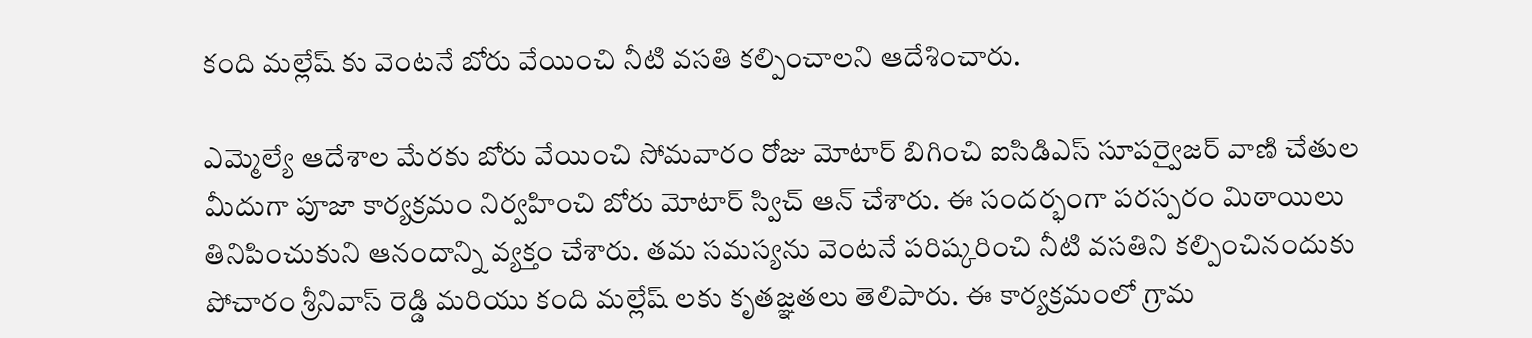కంది మల్లేష్ కు వెంటనే బోరు వేయించి నీటి వసతి కల్పించాలని ఆదేశించారు.

ఎమ్మెల్యే ఆదేశాల మేరకు బోరు వేయించి సోమవారం రోజు మోటార్ బిగించి ఐసిడిఎస్ సూపర్వైజర్ వాణి చేతుల మీదుగా పూజా కార్యక్రమం నిర్వహించి బోరు మోటార్ స్విచ్ ఆన్ చేశారు. ఈ సందర్భంగా పరస్పరం మిఠాయిలు తినిపించుకుని ఆనందాన్ని వ్యక్తం చేశారు. తమ సమస్యను వెంటనే పరిష్కరించి నీటి వసతిని కల్పించినందుకు పోచారం శ్రీనివాస్ రెడ్డి మరియు కంది మల్లేష్ లకు కృతజ్ఞతలు తెలిపారు. ఈ కార్యక్రమంలో గ్రామ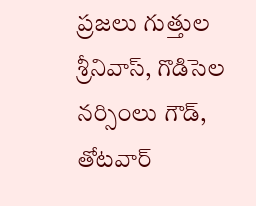ప్రజలు గుత్తుల శ్రీనివాస్, గొడిసెల నర్సింలు గౌడ్, తోటవార్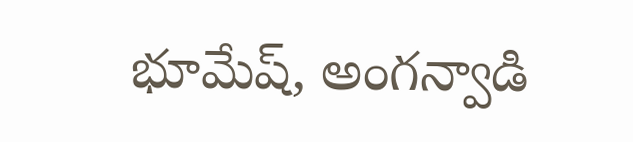భూమేష్, అంగన్వాడి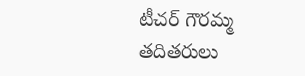టీచర్ గౌరమ్మ తదితరులు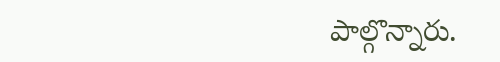పాల్గొన్నారు.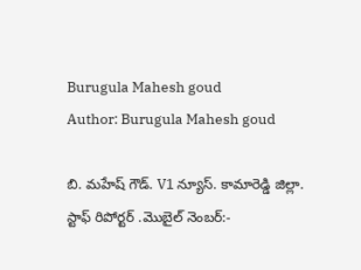Burugula Mahesh goud
Author: Burugula Mahesh goud

బి. మహేష్ గౌడ్. V1 న్యూస్. కామారెడ్డి జిల్లా. స్టాఫ్ రిపోర్టర్ .మొబైల్ నెంబర్:-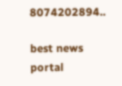8074202894..

best news portal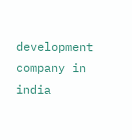development company in india